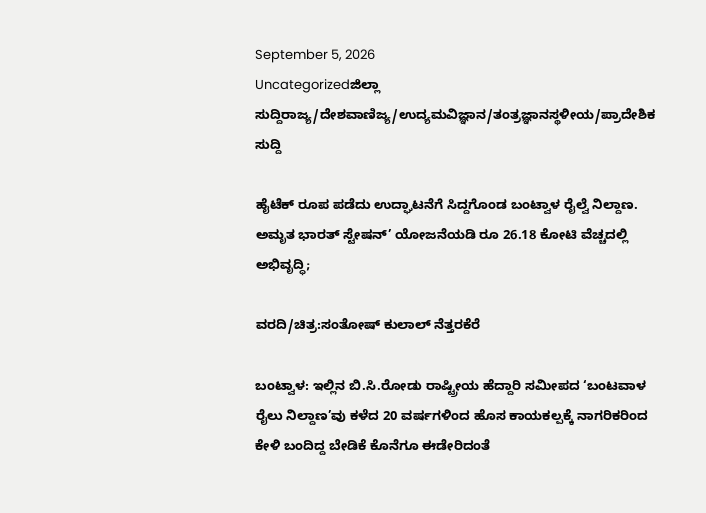September 5, 2026
Uncategorizedಜಿಲ್ಲಾ ಸುದ್ದಿರಾಜ್ಯ/ದೇಶವಾಣಿಜ್ಯ/ಉದ್ಯಮವಿಜ್ಞಾನ/ತಂತ್ರಜ್ಞಾನಸ್ಥಳೀಯ/ಪ್ರಾದೇಶಿಕ ಸುದ್ದಿ

ಹೈಟೆಕ್ ರೂಪ ಪಡೆದು ಉದ್ಘಾಟನೆಗೆ ಸಿದ್ದಗೊಂಡ ಬಂಟ್ವಾಳ ರೈಲ್ವೆ ನಿಲ್ದಾಣ. ಅಮೃತ ಭಾರತ್ ಸ್ಟೇಷನ್’ ಯೋಜನೆಯಡಿ ರೂ 26.18 ಕೋಟಿ ವೆಚ್ಚದಲ್ಲಿ ಅಭಿವೃದ್ಧಿ;

ವರದಿ/ಚಿತ್ರ:ಸಂತೋಷ್ ಕುಲಾಲ್ ನೆತ್ತರಕೆರೆ

ಬಂಟ್ವಾಳ: ಇಲ್ಲಿನ ಬಿ.ಸಿ.ರೋಡು ರಾಷ್ಟ್ರೀಯ ಹೆದ್ದಾರಿ ಸಮೀಪದ ‘ಬಂಟವಾಳ ರೈಲು ನಿಲ್ದಾಣ’ವು ಕಳೆದ 20 ವರ್ಷಗಳಿಂದ ಹೊಸ ಕಾಯಕಲ್ಪಕ್ಕೆ ನಾಗರಿಕರಿಂದ ಕೇಳಿ ಬಂದಿದ್ದ ಬೇಡಿಕೆ ಕೊನೆಗೂ ಈಡೇರಿದಂತೆ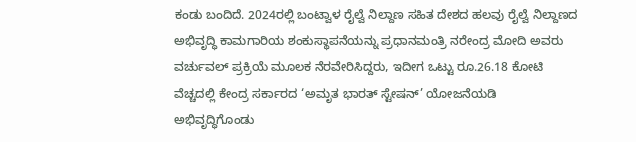ಕಂಡು ಬಂದಿದೆ. 2024ರಲ್ಲಿ ಬಂಟ್ವಾಳ ರೈಲ್ವೆ ನಿಲ್ದಾಣ ಸಹಿತ ದೇಶದ ಹಲವು ರೈಲ್ವೆ ನಿಲ್ದಾಣದ ಅಭಿವೃದ್ಧಿ ಕಾಮಗಾರಿಯ ಶಂಕುಸ್ಥಾಪನೆಯನ್ನು ಪ್ರಧಾನಮಂತ್ರಿ ನರೇಂದ್ರ ಮೋದಿ ಅವರು ವರ್ಚುವಲ್ ಪ್ರಕ್ರಿಯೆ ಮೂಲಕ ನೆರವೇರಿಸಿದ್ದರು, ಇದೀಗ ಒಟ್ಟು ರೂ.26.18 ಕೋಟಿ ವೆಚ್ಚದಲ್ಲಿ ಕೇಂದ್ರ ಸರ್ಕಾರದ ‘ಅಮೃತ ಭಾರತ್ ಸ್ಟೇಷನ್’ ಯೋಜನೆಯಡಿ ಅಭಿವೃದ್ಧಿಗೊಂಡು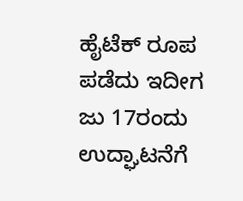ಹೈಟೆಕ್ ರೂಪ ಪಡೆದು ಇದೀಗ ಜು 17ರಂದು ಉದ್ಘಾಟನೆಗೆ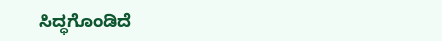ಸಿದ್ಧಗೊಂಡಿದೆ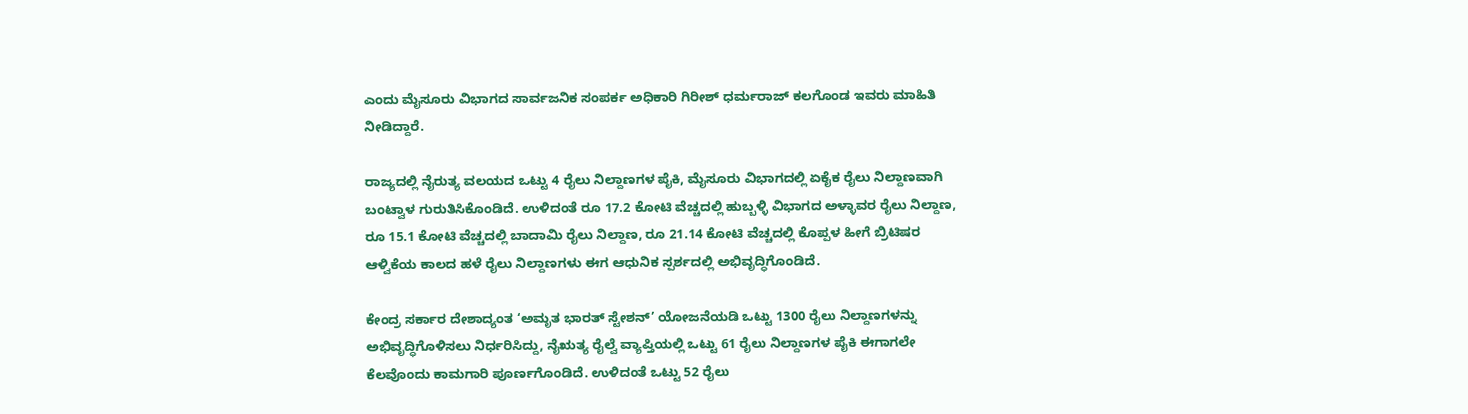ಎಂದು ಮೈಸೂರು ವಿಭಾಗದ ಸಾರ್ವಜನಿಕ ಸಂಪರ್ಕ ಅಧಿಕಾರಿ ಗಿರೀಶ್ ಧರ್ಮರಾಜ್ ಕಲಗೊಂಡ ಇವರು ಮಾಹಿತಿ ನೀಡಿದ್ದಾರೆ.

ರಾಜ್ಯದಲ್ಲಿ ನೈರುತ್ಯ ವಲಯದ ಒಟ್ಟು 4 ರೈಲು ನಿಲ್ದಾಣಗಳ ಪೈಕಿ, ಮೈಸೂರು ವಿಭಾಗದಲ್ಲಿ ಏಕೈಕ ರೈಲು ನಿಲ್ದಾಣವಾಗಿ ಬಂಟ್ವಾಳ ಗುರುತಿಸಿಕೊಂಡಿದೆ. ಉಳಿದಂತೆ ರೂ 17.2 ಕೋಟಿ ವೆಚ್ಚದಲ್ಲಿ ಹುಬ್ಬಳ್ಳಿ ವಿಭಾಗದ ಅಳ್ಳಾವರ ರೈಲು ನಿಲ್ದಾಣ, ರೂ 15.1 ಕೋಟಿ ವೆಚ್ಚದಲ್ಲಿ ಬಾದಾಮಿ ರೈಲು ನಿಲ್ದಾಣ, ರೂ 21.14 ಕೋಟಿ ವೆಚ್ಚದಲ್ಲಿ ಕೊಪ್ಪಳ ಹೀಗೆ ಬ್ರಿಟಿಷರ ಆಳ್ವಿಕೆಯ ಕಾಲದ ಹಳೆ ರೈಲು ನಿಲ್ದಾಣಗಳು ಈಗ ಆಧುನಿಕ ಸ್ಪರ್ಶದಲ್ಲಿ ಅಭಿವೃದ್ಧಿಗೊಂಡಿದೆ.

ಕೇಂದ್ರ ಸರ್ಕಾರ ದೇಶಾದ್ಯಂತ ‘ಅಮೃತ ಭಾರತ್ ಸ್ಟೇಶನ್’ ಯೋಜನೆಯಡಿ ಒಟ್ಟು 1300 ರೈಲು ನಿಲ್ದಾಣಗಳನ್ನು ಅಭಿವೃದ್ಧಿಗೊಳಿಸಲು ನಿರ್ಧರಿಸಿದ್ದು, ನೈಋತ್ಯ ರೈಲ್ವೆ ವ್ಯಾಪ್ತಿಯಲ್ಲಿ ಒಟ್ಟು 61 ರೈಲು ನಿಲ್ದಾಣಗಳ ಪೈಕಿ ಈಗಾಗಲೇ ಕೆಲವೊಂದು ಕಾಮಗಾರಿ ಪೂರ್ಣಗೊಂಡಿದೆ. ಉಳಿದಂತೆ ಒಟ್ಟು 52 ರೈಲು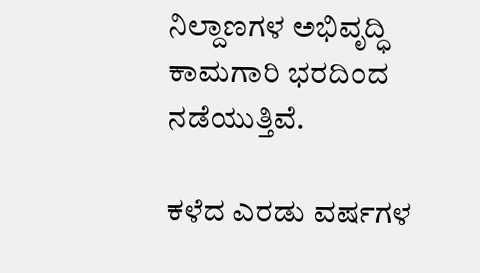ನಿಲ್ದಾಣಗಳ ಅಭಿವೃದ್ಧಿ ಕಾಮಗಾರಿ ಭರದಿಂದ ನಡೆಯುತ್ತಿವೆ.

ಕಳೆದ ಎರಡು ವರ್ಷಗಳ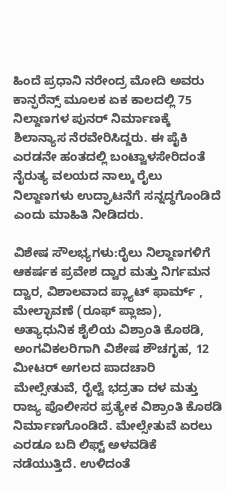ಹಿಂದೆ ಪ್ರಧಾನಿ ನರೇಂದ್ರ ಮೋದಿ ಅವರು ಕಾನ್ಫರೆನ್ಸ್ ಮೂಲಕ ಏಕ ಕಾಲದಲ್ಲಿ 75 ನಿಲ್ದಾಣಗಳ ಪುನರ್ ನಿರ್ಮಾಣಕ್ಕೆ ಶಿಲಾನ್ಯಾಸ ನೆರವೇರಿಸಿದ್ದರು. ಈ ಪೈಕಿ ಎರಡನೇ ಹಂತದಲ್ಲಿ ಬಂಟ್ವಾಳಸೇರಿದಂತೆ ನೈರುತ್ಯ ವಲಯದ ನಾಲ್ಕು ರೈಲು ನಿಲ್ದಾಣಗಳು ಉದ್ಘಾಟನೆಗೆ ಸನ್ನದ್ಧಗೊಂಡಿದೆ ಎಂದು ಮಾಹಿತಿ ನೀಡಿದರು.

ವಿಶೇಷ ಸೌಲಭ್ಯಗಳು:ರೈಲು ನಿಲ್ದಾಣಗಳಿಗೆ ಆಕರ್ಷಕ ಪ್ರವೇಶ ದ್ವಾರ ಮತ್ತು ನಿರ್ಗಮನ ದ್ವಾರ, ವಿಶಾಲವಾದ ಪ್ಲ್ಯಾಟ್ ಫಾರ್ಮ್ , ಮೇಲ್ಛಾವಣೆ (ರೂಫ್ ಪ್ಲಾಜಾ), ಅತ್ಯಾಧುನಿಕ ಶೈಲಿಯ ವಿಶ್ರಾಂತಿ ಕೊಠಡಿ, ಅಂಗವಿಕಲರಿಗಾಗಿ ವಿಶೇಷ ಶೌಚಗೃಹ, 12 ಮೀಟರ್ ಅಗಲದ ಪಾದಚಾರಿ ಮೇಲ್ಸೇತುವೆ, ರೈಲ್ವೆ ಭದ್ರತಾ ದಳ ಮತ್ತು ರಾಜ್ಯ ಪೊಲೀಸರ ಪ್ರತ್ಯೇಕ ವಿಶ್ರಾಂತಿ ಕೊಠಡಿ ನಿರ್ಮಾಣಗೊಂಡಿದೆ. ಮೇಲ್ಸೇತುವೆ ಏರಲು ಎರಡೂ ಬದಿ ಲಿಫ್ಟ್ ಅಳವಡಿಕೆ ನಡೆಯುತ್ತಿದೆ. ಉಳಿದಂತೆ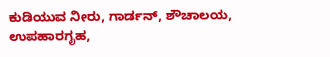ಕುಡಿಯುವ ನೀರು, ಗಾರ್ಡನ್, ಶೌಚಾಲಯ, ಉಪಹಾರಗೃಹ,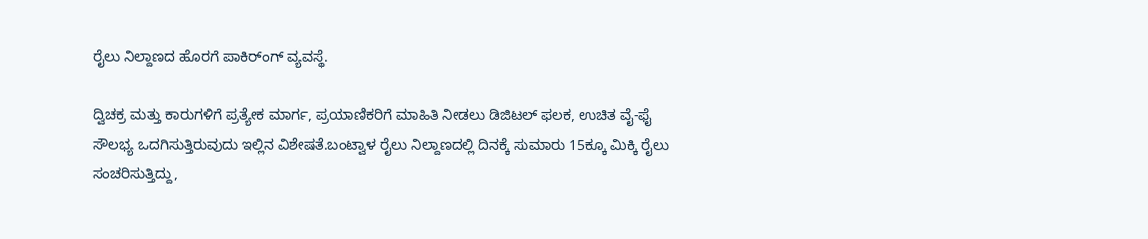ರೈಲು ನಿಲ್ದಾಣದ ಹೊರಗೆ ಪಾಕಿರ್ಂಗ್ ವ್ಯವಸ್ಥೆ.

ದ್ವಿಚಕ್ರ ಮತ್ತು ಕಾರುಗಳಿಗೆ ಪ್ರತ್ಯೇಕ ಮಾರ್ಗ, ಪ್ರಯಾಣಿಕರಿಗೆ ಮಾಹಿತಿ ನೀಡಲು ಡಿಜಿಟಲ್ ಫಲಕ, ಉಚಿತ ವೈ-ಫೈ ಸೌಲಭ್ಯ ಒದಗಿಸುತ್ತಿರುವುದು ಇಲ್ಲಿನ ವಿಶೇಷತೆ.ಬಂಟ್ವಾಳ ರೈಲು ನಿಲ್ದಾಣದಲ್ಲಿ ದಿನಕ್ಕೆ ಸುಮಾರು 15ಕ್ಕೂ ಮಿಕ್ಕಿ ರೈಲು ಸಂಚರಿಸುತ್ತಿದ್ದು,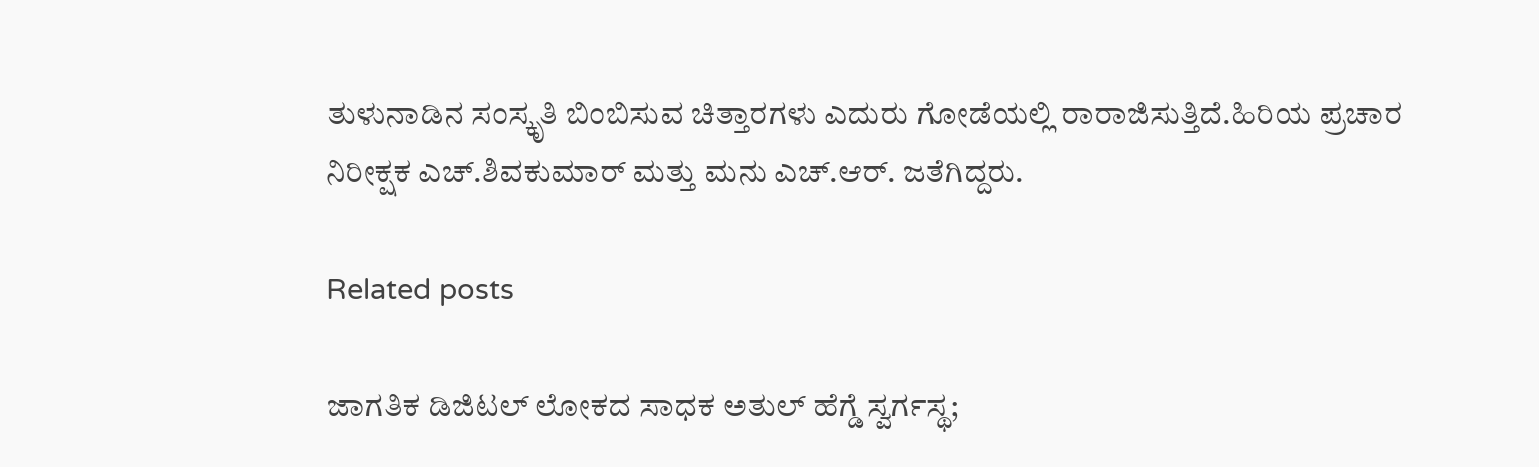ತುಳುನಾಡಿನ ಸಂಸ್ಕೃತಿ ಬಿಂಬಿಸುವ ಚಿತ್ತಾರಗಳು ಎದುರು ಗೋಡೆಯಲ್ಲಿ ರಾರಾಜಿಸುತ್ತಿದೆ.ಹಿರಿಯ ಪ್ರಚಾರ ನಿರೀಕ್ಷಕ ಎಚ್.ಶಿವಕುಮಾರ್ ಮತ್ತು ಮನು ಎಚ್.ಆರ್. ಜತೆಗಿದ್ದರು.

Related posts

ಜಾಗತಿಕ ಡಿಜಿಟಲ್ ಲೋಕದ ಸಾಧಕ ಅತುಲ್ ಹೆಗ್ಡೆ ಸ್ವರ್ಗಸ್ಥ;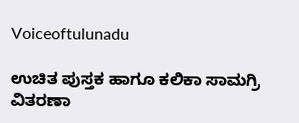Voiceoftulunadu

ಉಚಿತ ಪುಸ್ತಕ ಹಾಗೂ ಕಲಿಕಾ ಸಾಮಗ್ರಿ ವಿತರಣಾ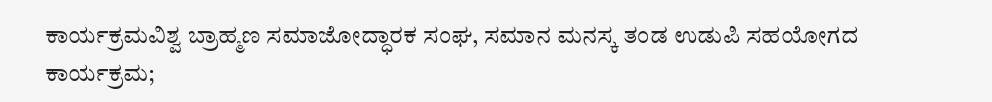ಕಾರ್ಯಕ್ರಮವಿಶ್ವ ಬ್ರಾಹ್ಮಣ ಸಮಾಜೋದ್ಧಾರಕ ಸಂಘ, ಸಮಾನ ಮನಸ್ಕ ತಂಡ ಉಡುಪಿ ಸಹಯೋಗದ ಕಾರ್ಯಕ್ರಮ;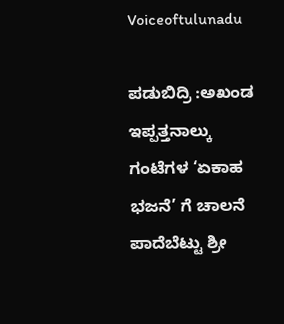Voiceoftulunadu

ಪಡುಬಿದ್ರಿ :ಅಖಂಡ ಇಪ್ಪತ್ತನಾಲ್ಕು ಗಂಟೆಗಳ ‘ಏಕಾಹ ಭಜನೆ’ ಗೆ ಚಾಲನೆ ಪಾದೆಬೆಟ್ಟು ಶ್ರೀ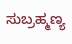ಸುಬ್ರಹ್ಮಣ್ಯ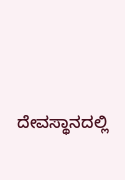ದೇವಸ್ಥಾನದಲ್ಲಿ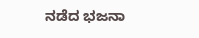ನಡೆದ ಭಜನಾ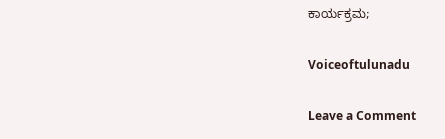ಕಾರ್ಯಕ್ರಮ;

Voiceoftulunadu

Leave a Comment